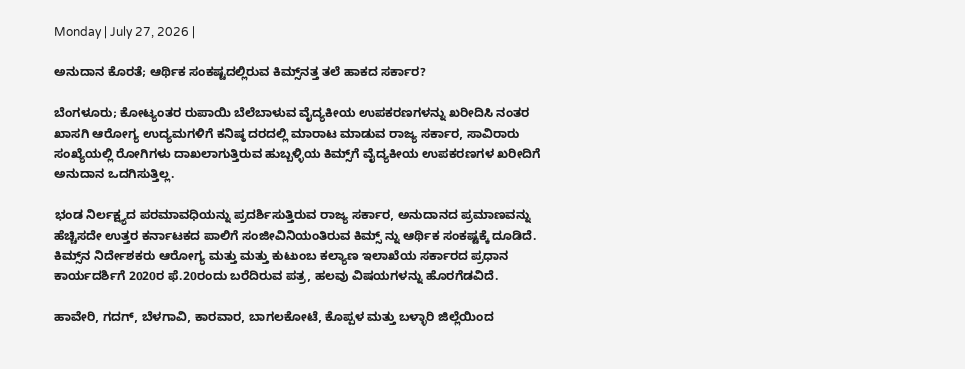Monday | July 27, 2026 |

ಅನುದಾನ ಕೊರತೆ; ಆರ್ಥಿಕ ಸಂಕಷ್ಟದಲ್ಲಿರುವ ಕಿಮ್ಸ್‌ನತ್ತ ತಲೆ ಹಾಕದ ಸರ್ಕಾರ?

ಬೆಂಗಳೂರು; ಕೋಟ್ಯಂತರ ರುಪಾಯಿ ಬೆಲೆಬಾಳುವ ವೈದ್ಯಕೀಯ ಉಪಕರಣಗಳನ್ನು ಖರೀದಿಸಿ ನಂತರ ಖಾಸಗಿ ಆರೋಗ್ಯ ಉದ್ಯಮಗಳಿಗೆ ಕನಿಷ್ಠ ದರದಲ್ಲಿ ಮಾರಾಟ ಮಾಡುವ ರಾಜ್ಯ ಸರ್ಕಾರ, ಸಾವಿರಾರು ಸಂಖ್ಯೆಯಲ್ಲಿ ರೋಗಿಗಳು ದಾಖಲಾಗುತ್ತಿರುವ ಹುಬ್ಬಳ್ಳಿಯ ಕಿಮ್ಸ್‌ಗೆ ವೈದ್ಯಕೀಯ ಉಪಕರಣಗಳ ಖರೀದಿಗೆ ಅನುದಾನ ಒದಗಿಸುತ್ತಿಲ್ಲ.

ಭಂಡ ನಿರ್ಲಕ್ಷ್ಯದ ಪರಮಾವಧಿಯನ್ನು ಪ್ರದರ್ಶಿಸುತ್ತಿರುವ ರಾಜ್ಯ ಸರ್ಕಾರ, ಅನುದಾನದ ಪ್ರಮಾಣವನ್ನು ಹೆಚ್ಚಿಸದೇ ಉತ್ತರ ಕರ್ನಾಟಕದ ಪಾಲಿಗೆ ಸಂಜೀವಿನಿಯಂತಿರುವ ಕಿಮ್ಸ್‌ ನ್ನು ಆರ್ಥಿಕ ಸಂಕಷ್ಟಕ್ಕೆ ದೂಡಿದೆ. ಕಿಮ್ಸ್‌ನ ನಿರ್ದೇಶಕರು ಆರೋಗ್ಯ ಮತ್ತು ಮತ್ತು ಕುಟುಂಬ ಕಲ್ಯಾಣ ಇಲಾಖೆಯ ಸರ್ಕಾರದ ಪ್ರಧಾನ ಕಾರ್ಯದರ್ಶಿಗೆ 2020ರ ಫೆ.20ರಂದು ಬರೆದಿರುವ ಪತ್ರ, ಹಲವು ವಿಷಯಗಳನ್ನು ಹೊರಗೆಡವಿದೆ.

ಹಾವೇರಿ, ಗದಗ್‌, ಬೆಳಗಾವಿ, ಕಾರವಾರ, ಬಾಗಲಕೋಟೆ, ಕೊಪ್ಪಳ ಮತ್ತು ಬಳ್ಳಾರಿ ಜಿಲ್ಲೆಯಿಂದ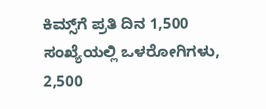ಕಿಮ್ಸ್‌ಗೆ ಪ್ರತಿ ದಿನ 1,500 ಸಂಖ್ಯೆಯಲ್ಲಿ ಒಳರೋಗಿಗಳು, 2,500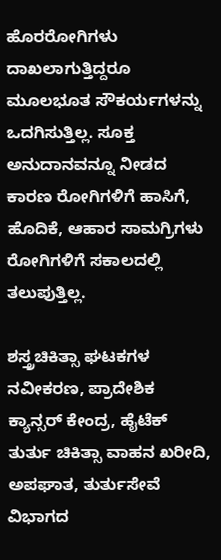ಹೊರರೋಗಿಗಳು ದಾಖಲಾಗುತ್ತಿದ್ದರೂ ಮೂಲಭೂತ ಸೌಕರ್ಯಗಳನ್ನು ಒದಗಿಸುತ್ತಿಲ್ಲ. ಸೂಕ್ತ ಅನುದಾನವನ್ನೂ ನೀಡದ ಕಾರಣ ರೋಗಿಗಳಿಗೆ ಹಾಸಿಗೆ, ಹೊದಿಕೆ, ಆಹಾರ ಸಾಮಗ್ರಿಗಳು ರೋಗಿಗಳಿಗೆ ಸಕಾಲದಲ್ಲಿ ತಲುಪುತ್ತಿಲ್ಲ.

ಶಸ್ತ್ರಚಿಕಿತ್ಸಾ ಘಟಕಗಳ ನವೀಕರಣ, ಪ್ರಾದೇಶಿಕ ಕ್ಯಾನ್ಸರ್‌ ಕೇಂದ್ರ, ಹೈಟೆಕ್‌ ತುರ್ತು ಚಿಕಿತ್ಸಾ ವಾಹನ ಖರೀದಿ, ಅಪಘಾತ, ತುರ್ತುಸೇವೆ ವಿಭಾಗದ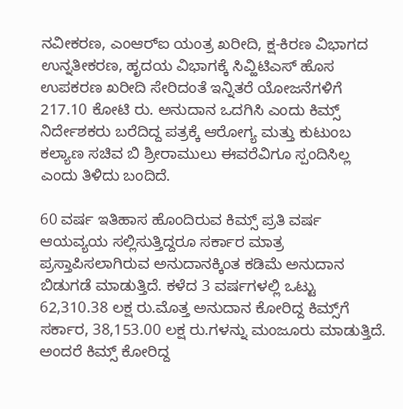ನವೀಕರಣ, ಎಂಆರ್‌ಐ ಯಂತ್ರ ಖರೀದಿ, ಕ್ಷ-ಕಿರಣ ವಿಭಾಗದ ಉನ್ನತೀಕರಣ, ಹೃದಯ ವಿಭಾಗಕ್ಕೆ ಸಿವ್ಹಿಟಿಎಸ್‌ ಹೊಸ ಉಪಕರಣ ಖರೀದಿ ಸೇರಿದಂತೆ ಇನ್ನಿತರೆ ಯೋಜನೆಗಳಿಗೆ 217.10 ಕೋಟಿ ರು. ಅನುದಾನ ಒದಗಿಸಿ ಎಂದು ಕಿಮ್ಸ್‌ ನಿರ್ದೇಶಕರು ಬರೆದಿದ್ದ ಪತ್ರಕ್ಕೆ ಆರೋಗ್ಯ ಮತ್ತು ಕುಟುಂಬ ಕಲ್ಯಾಣ ಸಚಿವ ಬಿ ಶ್ರೀರಾಮುಲು ಈವರೆವಿಗೂ ಸ್ಪಂದಿಸಿಲ್ಲ ಎಂದು ತಿಳಿದು ಬಂದಿದೆ.

60 ವರ್ಷ ಇತಿಹಾಸ ಹೊಂದಿರುವ ಕಿಮ್ಸ್‌ ಪ್ರತಿ ವರ್ಷ ಆಯವ್ಯಯ ಸಲ್ಲಿಸುತ್ತಿದ್ದರೂ ಸರ್ಕಾರ ಮಾತ್ರ ಪ್ರಸ್ತಾಪಿಸಲಾಗಿರುವ ಅನುದಾನಕ್ಕಿಂತ ಕಡಿಮೆ ಅನುದಾನ ಬಿಡುಗಡೆ ಮಾಡುತ್ತಿದೆ. ಕಳೆದ 3 ವರ್ಷಗಳಲ್ಲಿ ಒಟ್ಟು 62,310.38 ಲಕ್ಷ ರು.ಮೊತ್ತ ಅನುದಾನ ಕೋರಿದ್ದ ಕಿಮ್ಸ್‌ಗೆ ಸರ್ಕಾರ, 38,153.00 ಲಕ್ಷ ರು.ಗಳನ್ನು ಮಂಜೂರು ಮಾಡುತ್ತಿದೆ. ಅಂದರೆ ಕಿಮ್ಸ್‌ ಕೋರಿದ್ದ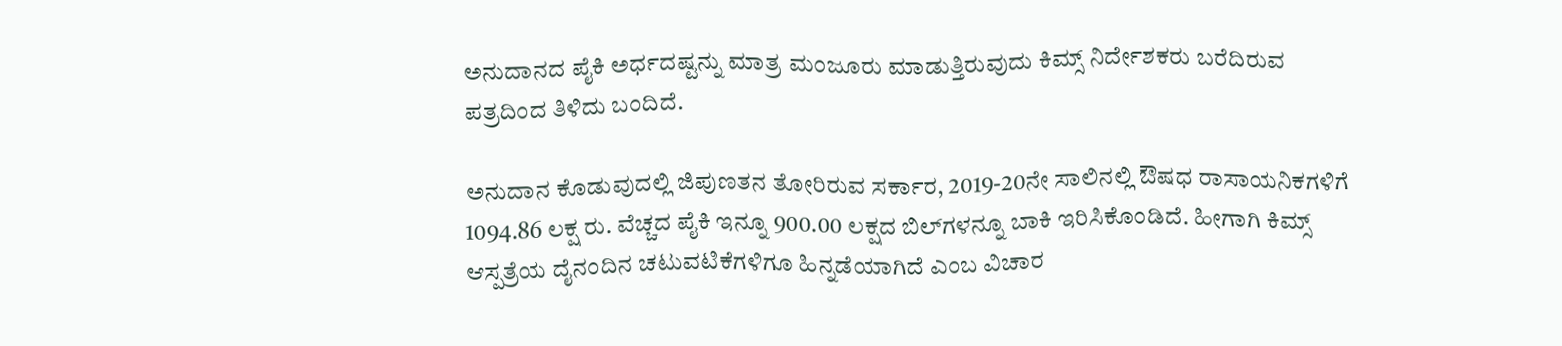ಅನುದಾನದ ಪೈಕಿ ಅರ್ಧದಷ್ಟನ್ನು ಮಾತ್ರ ಮಂಜೂರು ಮಾಡುತ್ತಿರುವುದು ಕಿಮ್ಸ್‌ ನಿರ್ದೇಶಕರು ಬರೆದಿರುವ ಪತ್ರದಿಂದ ತಿಳಿದು ಬಂದಿದೆ.

ಅನುದಾನ ಕೊಡುವುದಲ್ಲಿ ಜಿಪುಣತನ ತೋರಿರುವ ಸರ್ಕಾರ, 2019-20ನೇ ಸಾಲಿನಲ್ಲಿ ಔಷಧ ರಾಸಾಯನಿಕಗಳಿಗೆ 1094.86 ಲಕ್ಷ ರು. ವೆಚ್ಚದ ಪೈಕಿ ಇನ್ನೂ 900.00 ಲಕ್ಷದ ಬಿಲ್‌ಗಳನ್ನೂ ಬಾಕಿ ಇರಿಸಿಕೊಂಡಿದೆ. ಹೀಗಾಗಿ ಕಿಮ್ಸ್‌ ಆಸ್ಪತ್ರೆಯ ದೈನಂದಿನ ಚಟುವಟಿಕೆಗಳಿಗೂ ಹಿನ್ನಡೆಯಾಗಿದೆ ಎಂಬ ವಿಚಾರ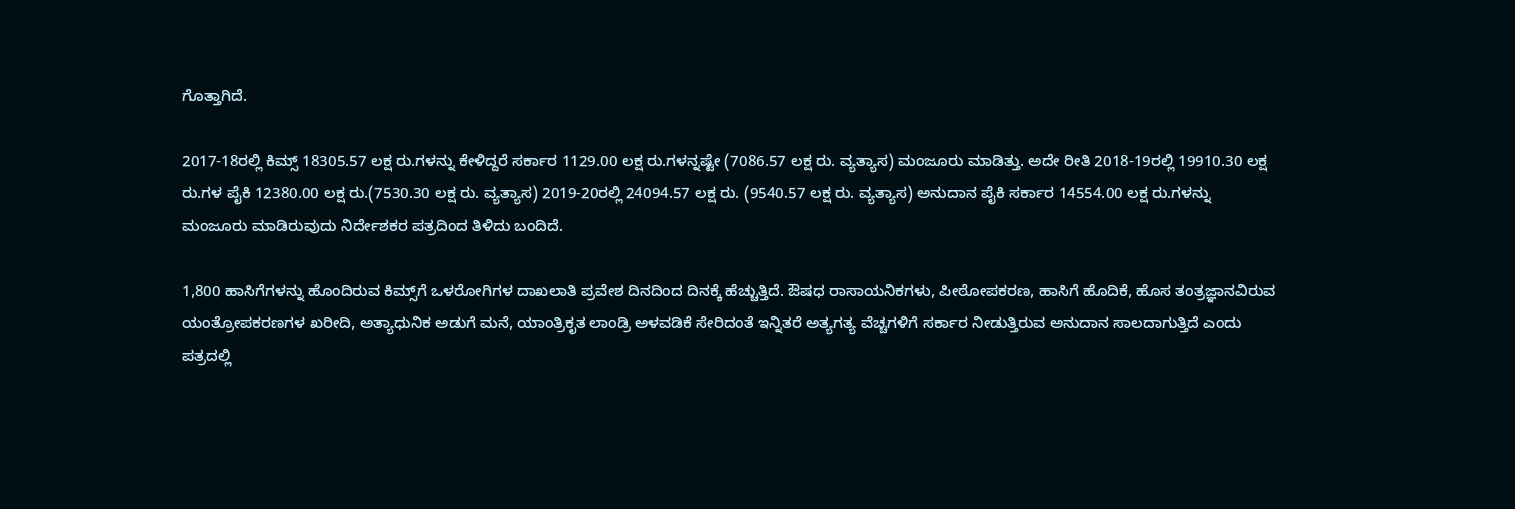ಗೊತ್ತಾಗಿದೆ.

2017-18ರಲ್ಲಿ ಕಿಮ್ಸ್‌ 18305.57 ಲಕ್ಷ ರು.ಗಳನ್ನು ಕೇಳಿದ್ದರೆ ಸರ್ಕಾರ 1129.00 ಲಕ್ಷ ರು.ಗಳನ್ನಷ್ಟೇ (7086.57 ಲಕ್ಷ ರು. ವ್ಯತ್ಯಾಸ) ಮಂಜೂರು ಮಾಡಿತ್ತು. ಅದೇ ರೀತಿ 2018-19ರಲ್ಲಿ 19910.30 ಲಕ್ಷ ರು.ಗಳ ಪೈಕಿ 12380.00 ಲಕ್ಷ ರು.(7530.30 ಲಕ್ಷ ರು. ವ್ಯತ್ಯಾಸ) 2019-20ರಲ್ಲಿ 24094.57 ಲಕ್ಷ ರು. (9540.57 ಲಕ್ಷ ರು. ವ್ಯತ್ಯಾಸ) ಅನುದಾನ ಪೈಕಿ ಸರ್ಕಾರ 14554.00 ಲಕ್ಷ ರು.ಗಳನ್ನು ಮಂಜೂರು ಮಾಡಿರುವುದು ನಿರ್ದೇಶಕರ ಪತ್ರದಿಂದ ತಿಳಿದು ಬಂದಿದೆ.

1,800 ಹಾಸಿಗೆಗಳನ್ನು ಹೊಂದಿರುವ ಕಿಮ್ಸ್‌ಗೆ ಒಳರೋಗಿಗಳ ದಾಖಲಾತಿ ಪ್ರವೇಶ ದಿನದಿಂದ ದಿನಕ್ಕೆ ಹೆಚ್ಚುತ್ತಿದೆ. ಔಷಧ ರಾಸಾಯನಿಕಗಳು, ಪೀಠೋಪಕರಣ, ಹಾಸಿಗೆ ಹೊದಿಕೆ, ಹೊಸ ತಂತ್ರಜ್ಞಾನವಿರುವ ಯಂತ್ರೋಪಕರಣಗಳ ಖರೀದಿ, ಅತ್ಯಾಧುನಿಕ ಅಡುಗೆ ಮನೆ, ಯಾಂತ್ರಿಕೃತ ಲಾಂಡ್ರಿ ಅಳವಡಿಕೆ ಸೇರಿದಂತೆ ಇನ್ನಿತರೆ ಅತ್ಯಗತ್ಯ ವೆಚ್ಚಗಳಿಗೆ ಸರ್ಕಾರ ನೀಡುತ್ತಿರುವ ಅನುದಾನ ಸಾಲದಾಗುತ್ತಿದೆ ಎಂದು ಪತ್ರದಲ್ಲಿ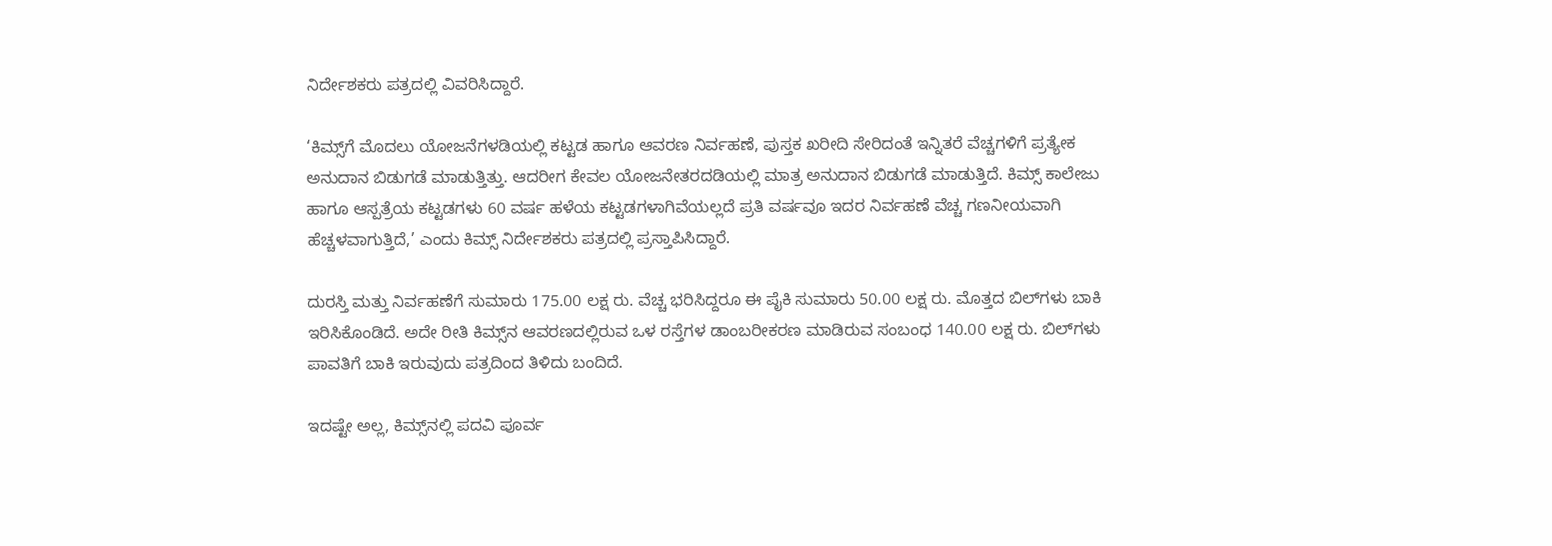ನಿರ್ದೇಶಕರು ಪತ್ರದಲ್ಲಿ ವಿವರಿಸಿದ್ದಾರೆ.

‘ಕಿಮ್ಸ್‌ಗೆ ಮೊದಲು ಯೋಜನೆಗಳಡಿಯಲ್ಲಿ ಕಟ್ಟಡ ಹಾಗೂ ಆವರಣ ನಿರ್ವಹಣೆ, ಪುಸ್ತಕ ಖರೀದಿ ಸೇರಿದಂತೆ ಇನ್ನಿತರೆ ವೆಚ್ಚಗಳಿಗೆ ಪ್ರತ್ಯೇಕ ಅನುದಾನ ಬಿಡುಗಡೆ ಮಾಡುತ್ತಿತ್ತು. ಆದರೀಗ ಕೇವಲ ಯೋಜನೇತರದಡಿಯಲ್ಲಿ ಮಾತ್ರ ಅನುದಾನ ಬಿಡುಗಡೆ ಮಾಡುತ್ತಿದೆ. ಕಿಮ್ಸ್‌ ಕಾಲೇಜು ಹಾಗೂ ಆಸ್ಪತ್ರೆಯ ಕಟ್ಟಡಗಳು 60 ವರ್ಷ ಹಳೆಯ ಕಟ್ಟಡಗಳಾಗಿವೆಯಲ್ಲದೆ ಪ್ರತಿ ವರ್ಷವೂ ಇದರ ನಿರ್ವಹಣೆ ವೆಚ್ಚ ಗಣನೀಯವಾಗಿ ಹೆಚ್ಚಳವಾಗುತ್ತಿದೆ,’ ಎಂದು ಕಿಮ್ಸ್‌ ನಿರ್ದೇಶಕರು ಪತ್ರದಲ್ಲಿ ಪ್ರಸ್ತಾಪಿಸಿದ್ದಾರೆ.

ದುರಸ್ತಿ ಮತ್ತು ನಿರ್ವಹಣೆಗೆ ಸುಮಾರು 175.00 ಲಕ್ಷ ರು. ವೆಚ್ಚ ಭರಿಸಿದ್ದರೂ ಈ ಪೈಕಿ ಸುಮಾರು 50.00 ಲಕ್ಷ ರು. ಮೊತ್ತದ ಬಿಲ್‌ಗಳು ಬಾಕಿ ಇರಿಸಿಕೊಂಡಿದೆ. ಅದೇ ರೀತಿ ಕಿಮ್ಸ್‌ನ ಆವರಣದಲ್ಲಿರುವ ಒಳ ರಸ್ತೆಗಳ ಡಾಂಬರೀಕರಣ ಮಾಡಿರುವ ಸಂಬಂಧ 140.00 ಲಕ್ಷ ರು. ಬಿಲ್‌ಗಳು ಪಾವತಿಗೆ ಬಾಕಿ ಇರುವುದು ಪತ್ರದಿಂದ ತಿಳಿದು ಬಂದಿದೆ.

ಇದಷ್ಟೇ ಅಲ್ಲ, ಕಿಮ್ಸ್‌ನಲ್ಲಿ ಪದವಿ ಪೂರ್ವ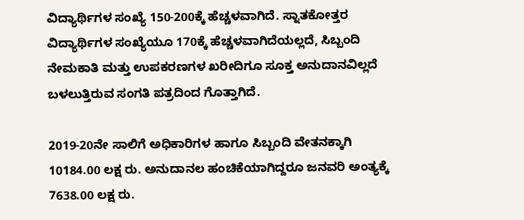ವಿದ್ಯಾರ್ಥಿಗಳ ಸಂಖ್ಯೆ 150-200ಕ್ಕೆ ಹೆಚ್ಚಳವಾಗಿದೆ. ಸ್ನಾತಕೋತ್ತರ ವಿದ್ಯಾರ್ಥಿಗಳ ಸಂಖ್ಯೆಯೂ 170ಕ್ಕೆ ಹೆಚ್ಚಳವಾಗಿದೆಯಲ್ಲದೆ, ಸಿಬ್ಬಂದಿ ನೇಮಕಾತಿ ಮತ್ತು ಉಪಕರಣಗಳ ಖರೀದಿಗೂ ಸೂಕ್ತ ಅನುದಾನವಿಲ್ಲದೆ ಬಳಲುತ್ತಿರುವ ಸಂಗತಿ ಪತ್ರದಿಂದ ಗೊತ್ತಾಗಿದೆ.

2019-20ನೇ ಸಾಲಿಗೆ ಅಧಿಕಾರಿಗಳ ಹಾಗೂ ಸಿಬ್ಬಂದಿ ವೇತನಕ್ಕಾಗಿ 10184.00 ಲಕ್ಷ ರು. ಅನುದಾನಲ ಹಂಚಿಕೆಯಾಗಿದ್ದರೂ ಜನವರಿ ಅಂತ್ಯಕ್ಕೆ 7638.00 ಲಕ್ಷ ರು.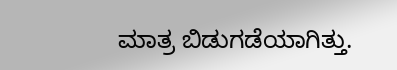ಮಾತ್ರ ಬಿಡುಗಡೆಯಾಗಿತ್ತು.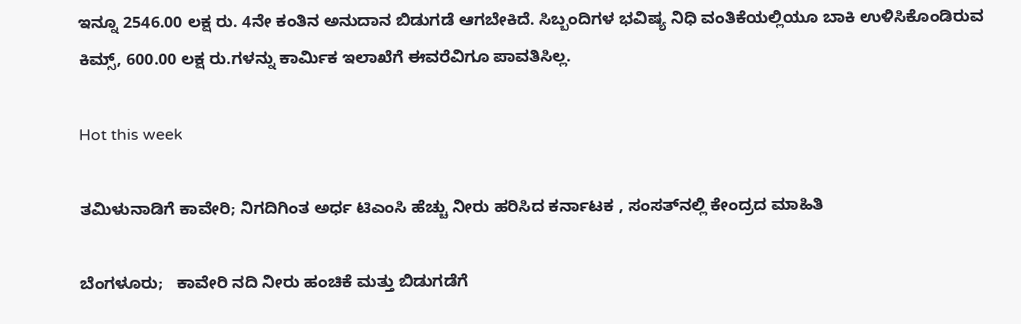ಇನ್ನೂ 2546.00 ಲಕ್ಷ ರು. 4ನೇ ಕಂತಿನ ಅನುದಾನ ಬಿಡುಗಡೆ ಆಗಬೇಕಿದೆ. ಸಿಬ್ಬಂದಿಗಳ ಭವಿಷ್ಯ ನಿಧಿ ವಂತಿಕೆಯಲ್ಲಿಯೂ ಬಾಕಿ ಉಳಿಸಿಕೊಂಡಿರುವ ಕಿಮ್ಸ್‌, 600.00 ಲಕ್ಷ ರು.ಗಳನ್ನು ಕಾರ್ಮಿಕ ಇಲಾಖೆಗೆ ಈವರೆವಿಗೂ ಪಾವತಿಸಿಲ್ಲ.

Hot this week

ತಮಿಳುನಾಡಿಗೆ ಕಾವೇರಿ; ನಿಗದಿಗಿಂತ ಅರ್ಧ ಟಿಎಂಸಿ ಹೆಚ್ಚು ನೀರು ಹರಿಸಿದ ಕರ್ನಾಟಕ , ಸಂಸತ್‌ನಲ್ಲಿ ಕೇಂದ್ರದ ಮಾಹಿತಿ

ಬೆಂಗಳೂರು;   ಕಾವೇರಿ ನದಿ ನೀರು ಹಂಚಿಕೆ ಮತ್ತು ಬಿಡುಗಡೆಗೆ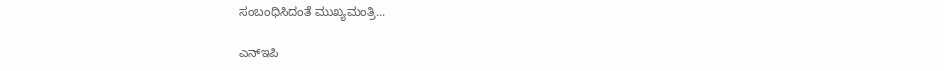ಸಂಬಂಧಿಸಿದಂತೆ ಮುಖ್ಯಮಂತ್ರಿ...

ಎನ್‌ಇಪಿ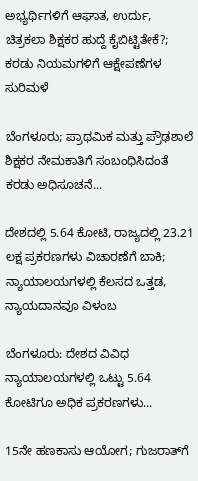ಅಭ್ಯರ್ಥಿಗಳಿಗೆ ಆಘಾತ, ಉರ್ದು, ಚಿತ್ರಕಲಾ ಶಿಕ್ಷಕರ ಹುದ್ದೆ ಕೈಬಿಟ್ಟಿತೇಕೆ?; ಕರಡು ನಿಯಮಗಳಿಗೆ ಆಕ್ಷೇಪಣೆಗಳ ಸುರಿಮಳೆ

ಬೆಂಗಳೂರು; ಪ್ರಾಥಮಿಕ ಮತ್ತು ಪ್ರೌಢಶಾಲೆ ಶಿಕ್ಷಕರ ನೇಮಕಾತಿಗೆ ಸಂಬಂಧಿಸಿದಂತೆ ಕರಡು ಅಧಿಸೂಚನೆ...

ದೇಶದಲ್ಲಿ 5.64 ಕೋಟಿ, ರಾಜ್ಯದಲ್ಲಿ 23.21 ಲಕ್ಷ ಪ್ರಕರಣಗಳು ವಿಚಾರಣೆಗೆ ಬಾಕಿ; ನ್ಯಾಯಾಲಯಗಳಲ್ಲಿ ಕೆಲಸದ ಒತ್ತಡ, ನ್ಯಾಯದಾನವೂ ವಿಳಂಬ

ಬೆಂಗಳೂರು: ದೇಶದ ವಿವಿಧ ನ್ಯಾಯಾಲಯಗಳಲ್ಲಿ ಒಟ್ಟು 5.64 ಕೋಟಿಗೂ ಅಧಿಕ ಪ್ರಕರಣಗಳು...

15ನೇ ಹಣಕಾಸು ಆಯೋಗ; ಗುಜರಾತ್‌ಗೆ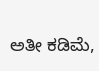ಅತೀ ಕಡಿಮೆ,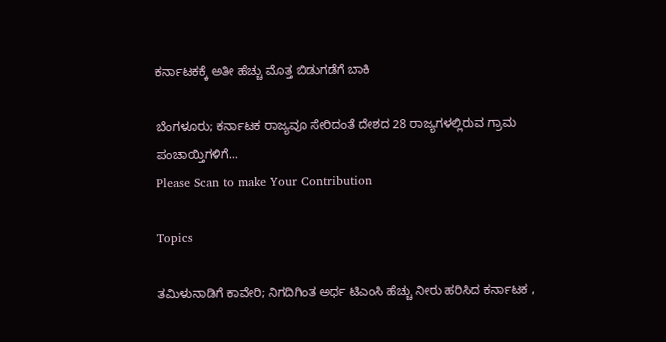ಕರ್ನಾಟಕಕ್ಕೆ ಅತೀ ಹೆಚ್ಚು ಮೊತ್ತ ಬಿಡುಗಡೆಗೆ ಬಾಕಿ

ಬೆಂಗಳೂರು; ಕರ್ನಾಟಕ ರಾಜ್ಯವೂ ಸೇರಿದಂತೆ ದೇಶದ 28 ರಾಜ್ಯಗಳಲ್ಲಿರುವ ಗ್ರಾಮ ಪಂಚಾಯ್ತಿಗಳಿಗೆ...
Please Scan to make Your Contribution

Topics

ತಮಿಳುನಾಡಿಗೆ ಕಾವೇರಿ; ನಿಗದಿಗಿಂತ ಅರ್ಧ ಟಿಎಂಸಿ ಹೆಚ್ಚು ನೀರು ಹರಿಸಿದ ಕರ್ನಾಟಕ ,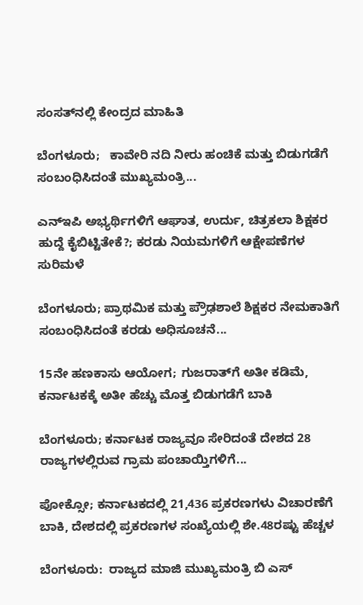ಸಂಸತ್‌ನಲ್ಲಿ ಕೇಂದ್ರದ ಮಾಹಿತಿ

ಬೆಂಗಳೂರು;   ಕಾವೇರಿ ನದಿ ನೀರು ಹಂಚಿಕೆ ಮತ್ತು ಬಿಡುಗಡೆಗೆ ಸಂಬಂಧಿಸಿದಂತೆ ಮುಖ್ಯಮಂತ್ರಿ...

ಎನ್‌ಇಪಿ ಅಭ್ಯರ್ಥಿಗಳಿಗೆ ಆಘಾತ, ಉರ್ದು, ಚಿತ್ರಕಲಾ ಶಿಕ್ಷಕರ ಹುದ್ದೆ ಕೈಬಿಟ್ಟಿತೇಕೆ?; ಕರಡು ನಿಯಮಗಳಿಗೆ ಆಕ್ಷೇಪಣೆಗಳ ಸುರಿಮಳೆ

ಬೆಂಗಳೂರು; ಪ್ರಾಥಮಿಕ ಮತ್ತು ಪ್ರೌಢಶಾಲೆ ಶಿಕ್ಷಕರ ನೇಮಕಾತಿಗೆ ಸಂಬಂಧಿಸಿದಂತೆ ಕರಡು ಅಧಿಸೂಚನೆ...

15ನೇ ಹಣಕಾಸು ಆಯೋಗ; ಗುಜರಾತ್‌ಗೆ ಅತೀ ಕಡಿಮೆ, ಕರ್ನಾಟಕಕ್ಕೆ ಅತೀ ಹೆಚ್ಚು ಮೊತ್ತ ಬಿಡುಗಡೆಗೆ ಬಾಕಿ

ಬೆಂಗಳೂರು; ಕರ್ನಾಟಕ ರಾಜ್ಯವೂ ಸೇರಿದಂತೆ ದೇಶದ 28 ರಾಜ್ಯಗಳಲ್ಲಿರುವ ಗ್ರಾಮ ಪಂಚಾಯ್ತಿಗಳಿಗೆ...

ಪೋಕ್ಸೋ; ಕರ್ನಾಟಕದಲ್ಲಿ 21,436 ಪ್ರಕರಣಗಳು ವಿಚಾರಣೆಗೆ ಬಾಕಿ, ದೇಶದಲ್ಲಿ ಪ್ರಕರಣಗಳ ಸಂಖ್ಯೆಯಲ್ಲಿ ಶೇ.48ರಷ್ಟು ಹೆಚ್ಚಳ

ಬೆಂಗಳೂರು:  ರಾಜ್ಯದ ಮಾಜಿ ಮುಖ್ಯಮಂತ್ರಿ ಬಿ ಎಸ್‌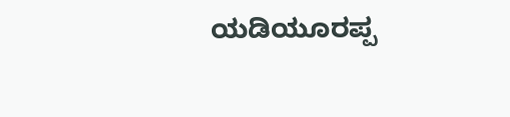ಯಡಿಯೂರಪ್ಪ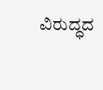ವಿರುದ್ಧದ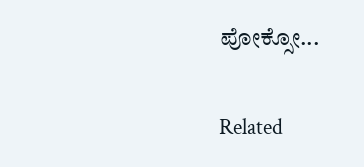ಪೋಕ್ಸೋ...

Related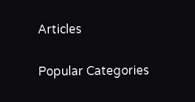Articles

Popular Categories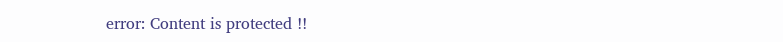error: Content is protected !!